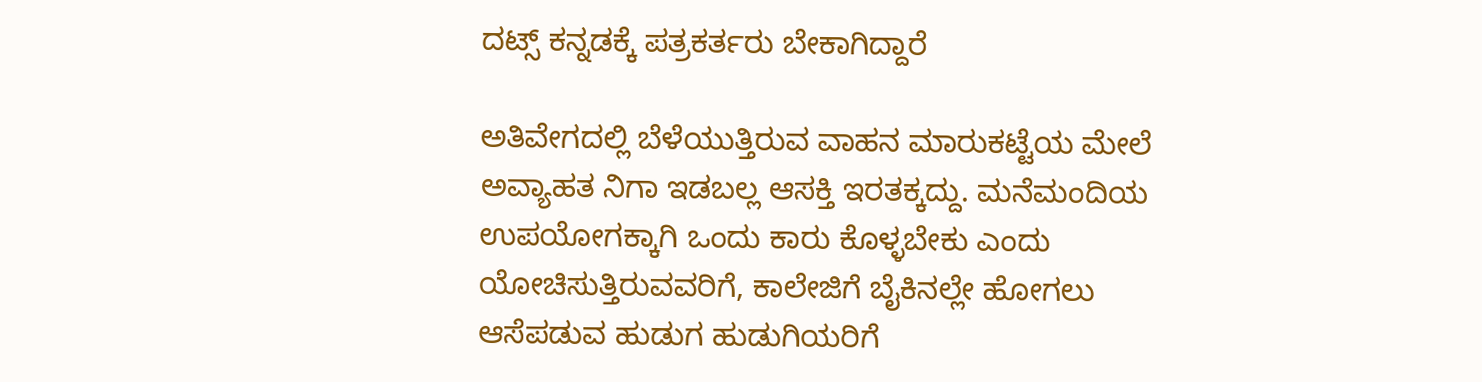ದಟ್ಸ್ ಕನ್ನಡಕ್ಕೆ ಪತ್ರಕರ್ತರು ಬೇಕಾಗಿದ್ದಾರೆ

ಅತಿವೇಗದಲ್ಲಿ ಬೆಳೆಯುತ್ತಿರುವ ವಾಹನ ಮಾರುಕಟ್ಟೆಯ ಮೇಲೆ ಅವ್ಯಾಹತ ನಿಗಾ ಇಡಬಲ್ಲ ಆಸಕ್ತಿ ಇರತಕ್ಕದ್ದು. ಮನೆಮಂದಿಯ ಉಪಯೋಗಕ್ಕಾಗಿ ಒಂದು ಕಾರು ಕೊಳ್ಳಬೇಕು ಎಂದು ಯೋಚಿಸುತ್ತಿರುವವರಿಗೆ, ಕಾಲೇಜಿಗೆ ಬೈಕಿನಲ್ಲೇ ಹೋಗಲು ಆಸೆಪಡುವ ಹುಡುಗ ಹುಡುಗಿಯರಿಗೆ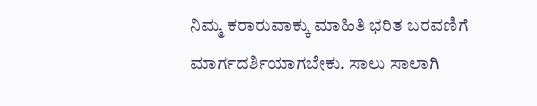ನಿಮ್ಮ ಕರಾರುವಾಕ್ಕು ಮಾಹಿತಿ ಭರಿತ ಬರವಣಿಗೆ ಮಾರ್ಗದರ್ಶಿಯಾಗಬೇಕು. ಸಾಲು ಸಾಲಾಗಿ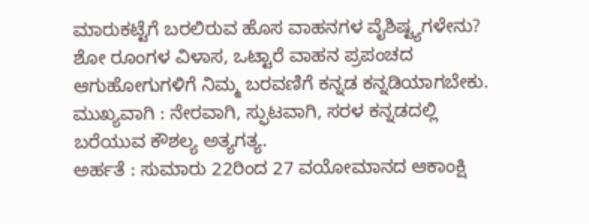ಮಾರುಕಟ್ಟೆಗೆ ಬರಲಿರುವ ಹೊಸ ವಾಹನಗಳ ವೈಶಿಷ್ಟ್ಯಗಳೇನು? ಶೋ ರೂಂಗಳ ವಿಳಾಸ, ಒಟ್ಟಾರೆ ವಾಹನ ಪ್ರಪಂಚದ ಆಗುಹೋಗುಗಳಿಗೆ ನಿಮ್ಮ ಬರವಣಿಗೆ ಕನ್ನಡ ಕನ್ನಡಿಯಾಗಬೇಕು. ಮುಖ್ಯವಾಗಿ : ನೇರವಾಗಿ, ಸ್ಫುಟವಾಗಿ, ಸರಳ ಕನ್ನಡದಲ್ಲಿ ಬರೆಯುವ ಕೌಶಲ್ಯ ಅತ್ಯಗತ್ಯ.
ಅರ್ಹತೆ : ಸುಮಾರು 22ರಿಂದ 27 ವಯೋಮಾನದ ಆಕಾಂಕ್ಷಿ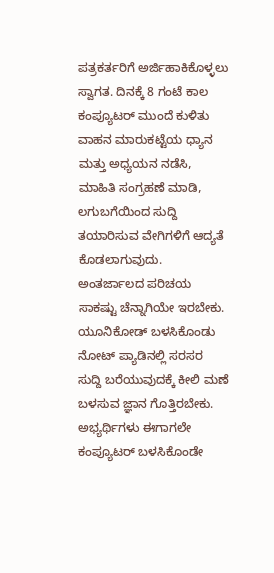ಪತ್ರಕರ್ತರಿಗೆ ಅರ್ಜಿಹಾಕಿಕೊಳ್ಳಲು ಸ್ವಾಗತ. ದಿನಕ್ಕೆ 8 ಗಂಟೆ ಕಾಲ ಕಂಪ್ಯೂಟರ್ ಮುಂದೆ ಕುಳಿತು ವಾಹನ ಮಾರುಕಟ್ಟೆಯ ಧ್ಯಾನ ಮತ್ತು ಅಧ್ಯಯನ ನಡೆಸಿ, ಮಾಹಿತಿ ಸಂಗ್ರಹಣೆ ಮಾಡಿ, ಲಗುಬಗೆಯಿಂದ ಸುದ್ದಿ ತಯಾರಿಸುವ ವೇಗಿಗಳಿಗೆ ಆದ್ಯತೆ ಕೊಡಲಾಗುವುದು. ಅಂತರ್ಜಾಲದ ಪರಿಚಯ ಸಾಕಷ್ಟು ಚೆನ್ನಾಗಿಯೇ ಇರಬೇಕು. ಯೂನಿಕೋಡ್ ಬಳಸಿಕೊಂಡು ನೋಟ್ ಪ್ಯಾಡಿನಲ್ಲಿ ಸರಸರ ಸುದ್ದಿ ಬರೆಯುವುದಕ್ಕೆ ಕೀಲಿ ಮಣೆ ಬಳಸುವ ಜ್ಞಾನ ಗೊತ್ತಿರಬೇಕು. ಅಭ್ಯರ್ಥಿಗಳು ಈಗಾಗಲೇ ಕಂಪ್ಯೂಟರ್ ಬಳಸಿಕೊಂಡೇ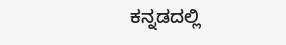ಕನ್ನಡದಲ್ಲಿ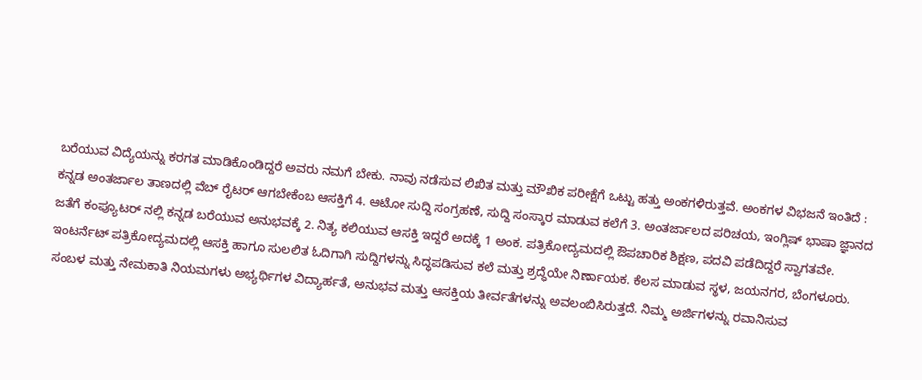ಬರೆಯುವ ವಿದ್ಯೆಯನ್ನು ಕರಗತ ಮಾಡಿಕೊಂಡಿದ್ದರೆ ಅವರು ನಮಗೆ ಬೇಕು. ನಾವು ನಡೆಸುವ ಲಿಖಿತ ಮತ್ತು ಮೌಖಿಕ ಪರೀಕ್ಷೆಗೆ ಒಟ್ಟು ಹತ್ತು ಅಂಕಗಳಿರುತ್ತವೆ. ಅಂಕಗಳ ವಿಭಜನೆ ಇಂತಿದೆ :
ಕನ್ನಡ ಅಂತರ್ಜಾಲ ತಾಣದಲ್ಲಿ ವೆಬ್ ರೈಟರ್ ಆಗಬೇಕೆಂಬ ಆಸಕ್ತಿಗೆ 4. ಆಟೋ ಸುದ್ದಿ ಸಂಗ್ರಹಣೆ, ಸುದ್ದಿ ಸಂಸ್ಕಾರ ಮಾಡುವ ಕಲೆಗೆ 3. ಅಂತರ್ಜಾಲದ ಪರಿಚಯ, ಇಂಗ್ಲಿಷ್ ಭಾಷಾ ಜ್ಞಾನದ ಜತೆಗೆ ಕಂಪ್ಯೂಟರ್ ನಲ್ಲಿ ಕನ್ನಡ ಬರೆಯುವ ಅನುಭವಕ್ಕೆ 2. ನಿತ್ಯ ಕಲಿಯುವ ಆಸಕ್ತಿ ಇದ್ದರೆ ಅದಕ್ಕೆ 1 ಅಂಕ. ಪತ್ರಿಕೋದ್ಯಮದಲ್ಲಿ ಔಪಚಾರಿಕ ಶಿಕ್ಷಣ, ಪದವಿ ಪಡೆದಿದ್ದರೆ ಸ್ವಾಗತವೇ. ಇಂಟರ್ನೆಟ್ ಪತ್ರಿಕೋದ್ಯಮದಲ್ಲಿ ಆಸಕ್ತಿ ಹಾಗೂ ಸುಲಲಿತ ಓದಿಗಾಗಿ ಸುದ್ದಿಗಳನ್ನು ಸಿದ್ಧಪಡಿಸುವ ಕಲೆ ಮತ್ತು ಶ್ರದ್ಧೆಯೇ ನಿರ್ಣಾಯಕ. ಕೆಲಸ ಮಾಡುವ ಸ್ಥಳ, ಜಯನಗರ, ಬೆಂಗಳೂರು.
ಸಂಬಳ ಮತ್ತು ನೇಮಕಾತಿ ನಿಯಮಗಳು ಅಭ್ಯರ್ಥಿಗಳ ವಿದ್ಯಾರ್ಹತೆ, ಅನುಭವ ಮತ್ತು ಆಸಕ್ತಿಯ ತೀರ್ವತೆಗಳನ್ನು ಅವಲಂಬಿಸಿರುತ್ತದೆ. ನಿಮ್ಮ ಅರ್ಜಿಗಳನ್ನು ರವಾನಿಸುವ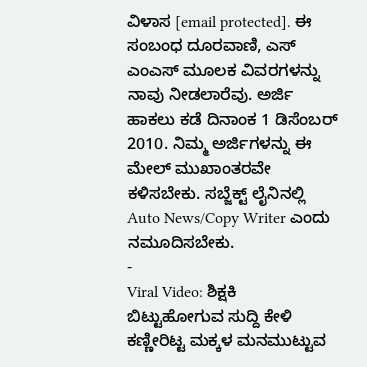ವಿಳಾಸ [email protected]. ಈ ಸಂಬಂಧ ದೂರವಾಣಿ, ಎಸ್ ಎಂಎಸ್ ಮೂಲಕ ವಿವರಗಳನ್ನು ನಾವು ನೀಡಲಾರೆವು. ಅರ್ಜಿ ಹಾಕಲು ಕಡೆ ದಿನಾಂಕ 1 ಡಿಸೆಂಬರ್ 2010. ನಿಮ್ಮ ಅರ್ಜಿಗಳನ್ನು ಈ ಮೇಲ್ ಮುಖಾಂತರವೇ ಕಳಿಸಬೇಕು. ಸಬ್ಜೆಕ್ಟ್ ಲೈನಿನಲ್ಲಿ Auto News/Copy Writer ಎಂದು ನಮೂದಿಸಬೇಕು.
-
Viral Video: ಶಿಕ್ಷಕಿ ಬಿಟ್ಟುಹೋಗುವ ಸುದ್ದಿ ಕೇಳಿ ಕಣ್ಣೀರಿಟ್ಟ ಮಕ್ಕಳ ಮನಮುಟ್ಟುವ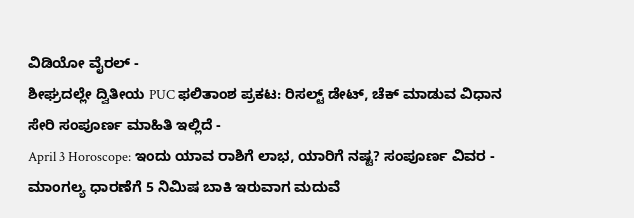ವಿಡಿಯೋ ವೈರಲ್ -
ಶೀಘ್ರದಲ್ಲೇ ದ್ವಿತೀಯ PUC ಫಲಿತಾಂಶ ಪ್ರಕಟ: ರಿಸಲ್ಟ್ ಡೇಟ್, ಚೆಕ್ ಮಾಡುವ ವಿಧಾನ ಸೇರಿ ಸಂಪೂರ್ಣ ಮಾಹಿತಿ ಇಲ್ಲಿದೆ -
April 3 Horoscope: ಇಂದು ಯಾವ ರಾಶಿಗೆ ಲಾಭ, ಯಾರಿಗೆ ನಷ್ಟ? ಸಂಪೂರ್ಣ ವಿವರ -
ಮಾಂಗಲ್ಯ ಧಾರಣೆಗೆ 5 ನಿಮಿಷ ಬಾಕಿ ಇರುವಾಗ ಮದುವೆ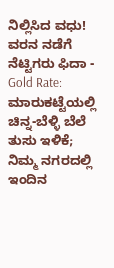ನಿಲ್ಲಿಸಿದ ವಧು! ವರನ ನಡೆಗೆ ನೆಟ್ಟಿಗರು ಫಿದಾ -
Gold Rate: ಮಾರುಕಟ್ಟೆಯಲ್ಲಿ ಚಿನ್ನ-ಬೆಳ್ಳಿ ಬೆಲೆ ತುಸು ಇಳಿಕೆ; ನಿಮ್ಮ ನಗರದಲ್ಲಿ ಇಂದಿನ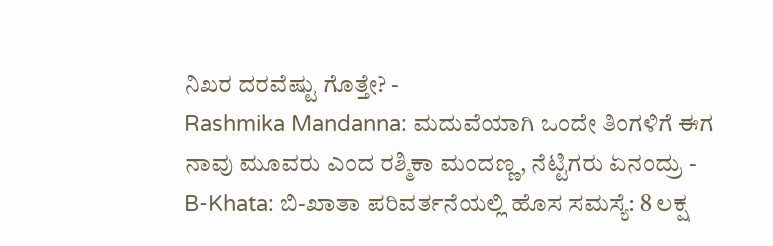ನಿಖರ ದರವೆಷ್ಟು ಗೊತ್ತೇ? -
Rashmika Mandanna: ಮದುವೆಯಾಗಿ ಒಂದೇ ತಿಂಗಳಿಗೆ ಈಗ ನಾವು ಮೂವರು ಎಂದ ರಶ್ಮಿಕಾ ಮಂದಣ್ಣ, ನೆಟ್ಟಿಗರು ಏನಂದ್ರು -
B-Khata: ಬಿ-ಖಾತಾ ಪರಿವರ್ತನೆಯಲ್ಲಿ ಹೊಸ ಸಮಸ್ಯೆ: 8 ಲಕ್ಷ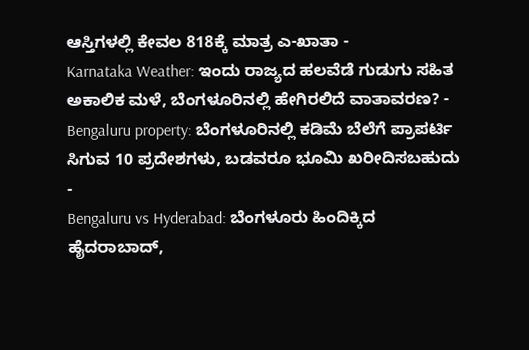ಆಸ್ತಿಗಳಲ್ಲಿ ಕೇವಲ 818ಕ್ಕೆ ಮಾತ್ರ ಎ-ಖಾತಾ -
Karnataka Weather: ಇಂದು ರಾಜ್ಯದ ಹಲವೆಡೆ ಗುಡುಗು ಸಹಿತ ಅಕಾಲಿಕ ಮಳೆ, ಬೆಂಗಳೂರಿನಲ್ಲಿ ಹೇಗಿರಲಿದೆ ವಾತಾವರಣ? -
Bengaluru property: ಬೆಂಗಳೂರಿನಲ್ಲಿ ಕಡಿಮೆ ಬೆಲೆಗೆ ಪ್ರಾಪರ್ಟಿ ಸಿಗುವ 10 ಪ್ರದೇಶಗಳು, ಬಡವರೂ ಭೂಮಿ ಖರೀದಿಸಬಹುದು -
Bengaluru vs Hyderabad: ಬೆಂಗಳೂರು ಹಿಂದಿಕ್ಕಿದ ಹೈದರಾಬಾದ್,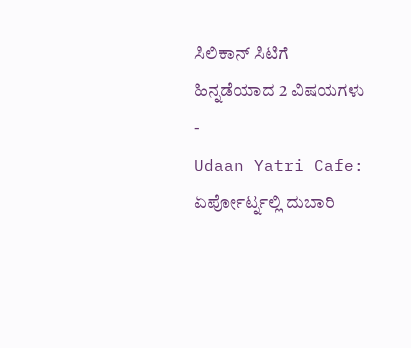ಸಿಲಿಕಾನ್ ಸಿಟಿಗೆ ಹಿನ್ನಡೆಯಾದ 2 ವಿಷಯಗಳು -
Udaan Yatri Cafe: ಏರ್ಪೋರ್ಟ್ನಲ್ಲಿ ದುಬಾರಿ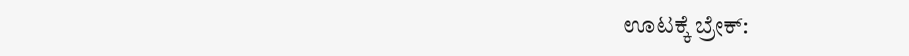ಊಟಕ್ಕೆ ಬ್ರೇಕ್: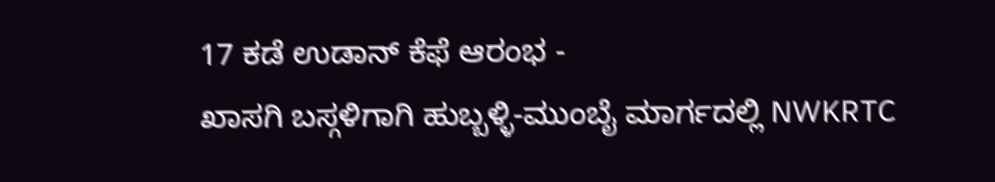17 ಕಡೆ ಉಡಾನ್ ಕೆಫೆ ಆರಂಭ -
ಖಾಸಗಿ ಬಸ್ಗಳಿಗಾಗಿ ಹುಬ್ಬಳ್ಳಿ-ಮುಂಬೈ ಮಾರ್ಗದಲ್ಲಿ NWKRTC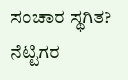ಸಂಚಾರ ಸ್ಥಗಿತ? ನೆಟ್ಟಿಗರ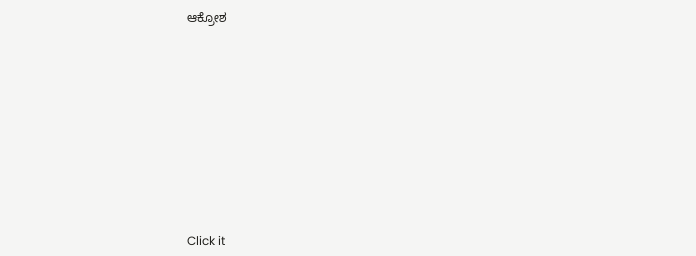ಆಕ್ರೋಶ












Click it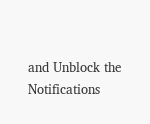and Unblock the Notifications